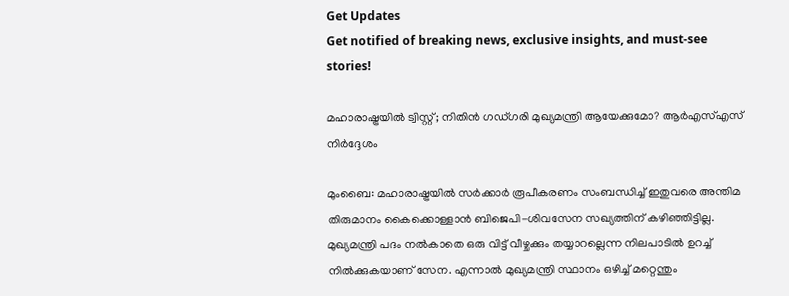Get Updates
Get notified of breaking news, exclusive insights, and must-see stories!

മഹാരാഷ്ട്രയില്‍ ട്വിസ്റ്റ്; നിതിന്‍ ഗഡ്ഗരി മുഖ്യമന്ത്രി ആയേക്കുമോ? ആര്‍എസ്എസ് നിര്‍ദ്ദേശം

മുംബൈ: മഹാരാഷ്ട്രയില്‍ സര്‍ക്കാര്‍ രൂപീകരണം സംബന്ധിച്ച് ഇതുവരെ അന്തിമ തിരുമാനം കൈക്കൊള്ളാന്‍ ബിജെപി-ശിവസേന സഖ്യത്തിന് കഴിഞ്ഞിട്ടില്ല. മുഖ്യമന്ത്രി പദം നല്‍കാതെ ഒരു വിട്ട് വീഴ്ചക്കും തയ്യാറല്ലെന്ന നിലപാടില്‍ ഉറച്ച് നില്‍ക്കുകയാണ് സേന. എന്നാല്‍ മുഖ്യമന്ത്രി സ്ഥാനം ഒഴിച്ച് മറ്റെന്തും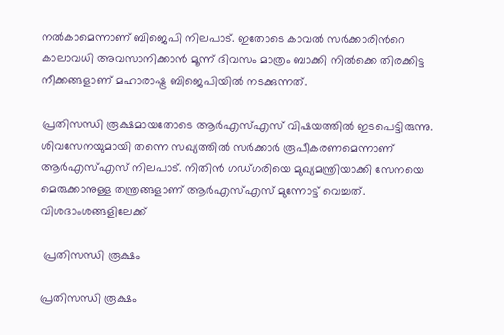നല്‍കാമെന്നാണ് ബിജെപി നിലപാട്. ഇതോടെ കാവല്‍ സര്‍ക്കാരിന്‍റെ കാലാവധി അവസാനിക്കാന്‍ മൂന്ന് ദിവസം മാത്രം ബാക്കി നില്‍ക്കെ തിരക്കിട്ട നീക്കങ്ങളാണ് മഹാരാഷ്ട്ര ബിജെപിയില്‍ നടക്കുന്നത്.

പ്രതിസന്ധി രൂക്ഷമായതോടെ ആര്‍എസ്എസ് വിഷയത്തില്‍ ഇടപെട്ടിരുന്നു. ശിവസേനയുമായി തന്നെ സഖ്യത്തില്‍ സര്‍ക്കാര്‍ രൂപീകരണമെന്നാണ് ആര്‍എസ്എസ് നിലപാട്. നിതിന്‍ ഗഡ്ഗരിയെ മുഖ്യമന്ത്രിയാക്കി സേനയെ മെരുക്കാനുള്ള തന്ത്രങ്ങളാണ് ആര്‍എസ്എസ് മുന്നോട്ട് വെച്ചത്. വിശദാംശങ്ങളിലേക്ക്

 പ്രതിസന്ധി രൂക്ഷം

പ്രതിസന്ധി രൂക്ഷം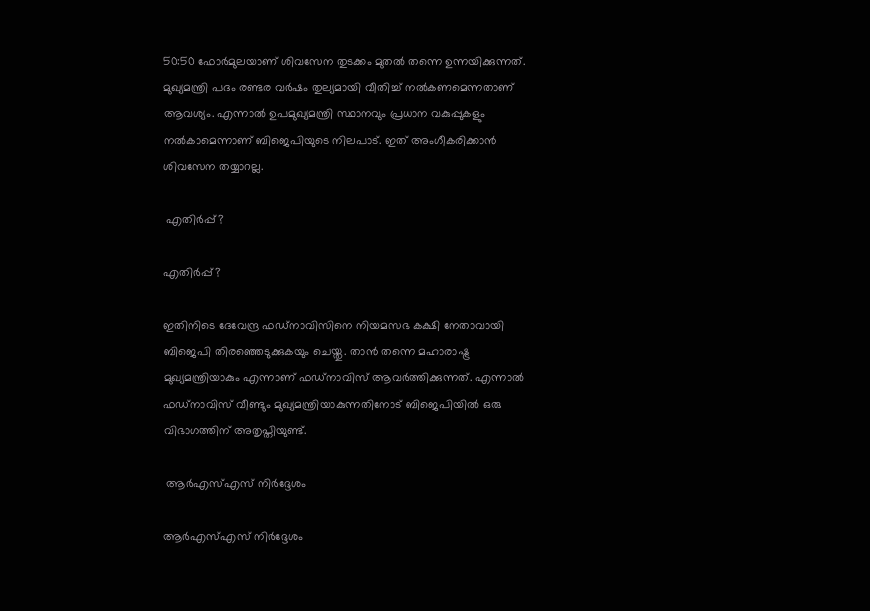50:50 ഫോര്‍മുലയാണ് ശിവസേന തുടക്കം മുതല്‍ തന്നെ ഉന്നയിക്കുന്നത്. മുഖ്യമന്ത്രി പദം രണ്ടര വര്‍ഷം തുല്യമായി വീതിച്ച് നല്‍കണമെന്നതാണ് ആവശ്യം. എന്നാല്‍ ഉപമുഖ്യമന്ത്രി സ്ഥാനവും പ്രധാന വകുപ്പുകളും നല്‍കാമെന്നാണ് ബിജെപിയുടെ നിലപാട്. ഇത് അംഗീകരിക്കാന്‍ ശിവസേന തയ്യാറല്ല.

 എതിര്‍പ്പ്?

എതിര്‍പ്പ്?

ഇതിനിടെ ദേവേന്ദ്ര ഫഡ്നാവിസിനെ നിയമസഭ കക്ഷി നേതാവായി ബിജെപി തിരഞ്ഞെടുക്കുകയും ചെയ്തു. താന്‍ തന്നെ മഹാരാഷ്ട്ര മുഖ്യമന്ത്രിയാകും എന്നാണ് ഫഡ്നാവിസ് ആവര്‍ത്തിക്കുന്നത്. എന്നാല്‍
ഫഡ്നാവിസ് വീണ്ടും മുഖ്യമന്ത്രിയാകുന്നതിനോട് ബിജെപിയില്‍ ഒരു വിഭാഗത്തിന് അതൃപ്തിയുണ്ട്.

 ആര്‍എസ്എസ് നിര്‍ദ്ദേശം

ആര്‍എസ്എസ് നിര്‍ദ്ദേശം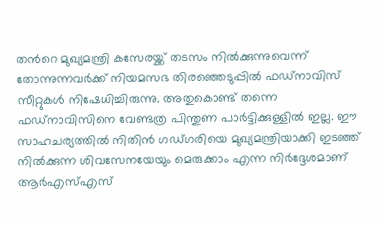തന്‍റെ മുഖ്യമന്ത്രി കസേരയ്ക്ക് തടസം നില്‍ക്കുന്നുവെന്ന് തോന്നുന്നവര്‍ക്ക് നിയമസഭ തിരഞ്ഞെടുപ്പില്‍ ഫഡ്നാവിസ് സീറ്റുകള്‍ നിഷേധിച്ചിരുന്നു. അതുകൊണ്ട് തന്നെ ഫഡ്നാവിസിനെ വേണ്ടത്ര പിന്തുണ പാര്‍ട്ടിക്കുള്ളില്‍ ഇല്ല. ഈ സാഹചര്യത്തില്‍ നിതിന്‍ ഗഡ്ഗരിയെ മുഖ്യമന്ത്രിയാക്കി ഇടഞ്ഞ് നില്‍ക്കുന്ന ശിവസേനയേയും മെരുക്കാം എന്ന നിര്‍ദ്ദേശമാണ് ആര്‍എസ്എസ്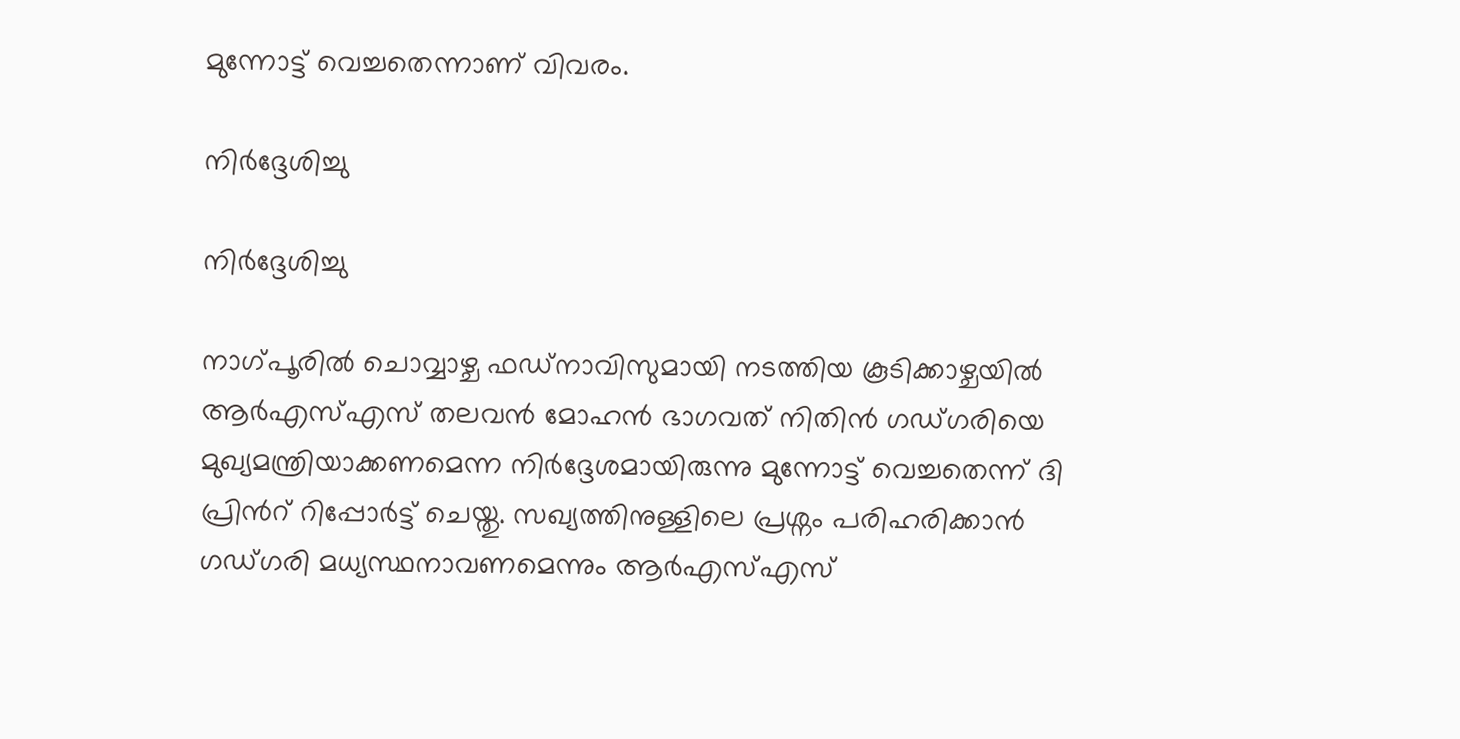മുന്നോട്ട് വെച്ചതെന്നാണ് വിവരം.

നിര്‍ദ്ദേശിച്ചു

നിര്‍ദ്ദേശിച്ചു

നാഗ്പൂരില്‍ ചൊവ്വാഴ്ച ഫഡ്നാവിസുമായി നടത്തിയ കൂടിക്കാഴ്ചയില്‍ ആര്‍എസ്എസ് തലവന്‍ മോഹന്‍ ഭാഗവത് നിതിന്‍ ഗഡ്ഗരിയെ മുഖ്യമന്ത്രിയാക്കണമെന്ന നിര്‍ദ്ദേശമായിരുന്നു മുന്നോട്ട് വെച്ചതെന്ന് ദി പ്രിന്‍റ് റിപ്പോര്‍ട്ട് ചെയ്തു. സഖ്യത്തിനുള്ളിലെ പ്രശ്നം പരിഹരിക്കാന്‍ ഗഡ്ഗരി മധ്യസ്ഥനാവണമെന്നും ആര്‍എസ്എസ്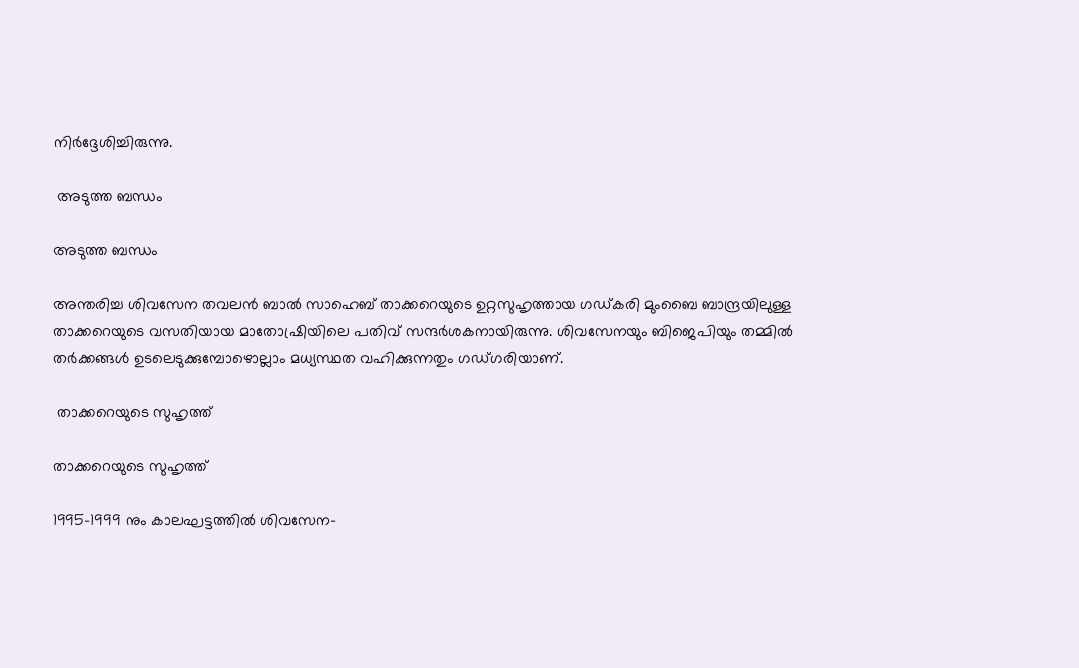നിര്‍ദ്ദേശിച്ചിരുന്നു.

 അടുത്ത ബന്ധം

അടുത്ത ബന്ധം

അന്തരിച്ച ശിവസേന തവലന്‍ ബാല്‍ സാഹെബ് താക്കറെയുടെ ഉറ്റസുഹൃത്തായ ഗഡ്കരി മുംബൈ ബാന്ദ്രയിലുള്ള താക്കറെയുടെ വസതിയായ മാതോഷ്രിയിലെ പതിവ് സന്ദർശകനായിരുന്നു. ശിവസേനയും ബിജെപിയും തമ്മില്‍ തര്‍ക്കങ്ങള്‍ ഉടലെടുക്കുമ്പോഴൊല്ലാം മധ്യസ്ഥത വഹിക്കുന്നതും ഗഡ്ഗരിയാണ്.

 താക്കറെയുടെ സുഹൃത്ത്

താക്കറെയുടെ സുഹൃത്ത്

1995-1999 നും കാലഘട്ടത്തില്‍ ശിവസേന-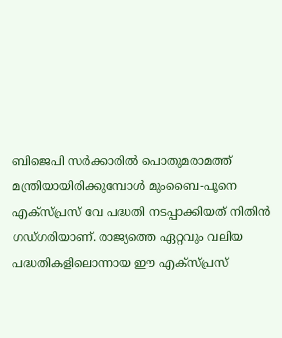ബിജെപി സർക്കാരിൽ പൊതുമരാമത്ത് മന്ത്രിയായിരിക്കുമ്പോള്‍ മുംബൈ-പൂനെ എക്സ്പ്രസ് വേ പദ്ധതി നടപ്പാക്കിയത് നിതിന്‍ ഗഡ്ഗരിയാണ്. രാജ്യത്തെ ഏറ്റവും വലിയ പദ്ധതികളിലൊന്നായ ഈ എക്സ്പ്രസ്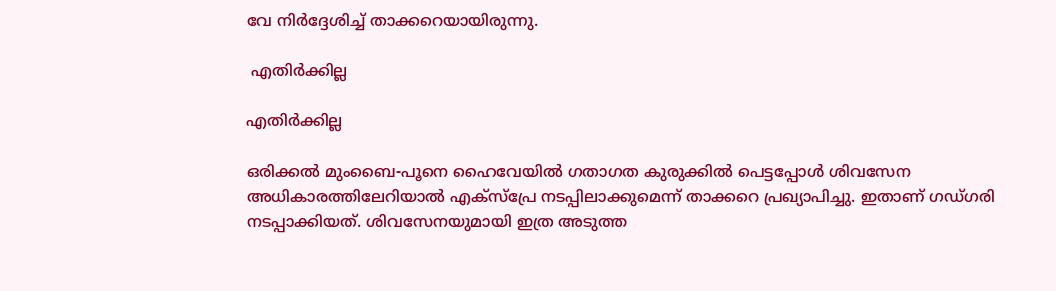വേ നിര്‍ദ്ദേശിച്ച് താക്കറെയായിരുന്നു.

 എതിര്‍ക്കില്ല

എതിര്‍ക്കില്ല

ഒരിക്കല്‍ മുംബൈ-പൂനെ ഹൈവേയില്‍ ഗതാഗത കുരുക്കില്‍ പെട്ടപ്പോള്‍ ശിവസേന അധികാരത്തിലേറിയാല്‍ എക്സ്പ്രേ നടപ്പിലാക്കുമെന്ന് താക്കറെ പ്രഖ്യാപിച്ചു. ഇതാണ് ഗഡ്ഗരി നടപ്പാക്കിയത്. ശിവസേനയുമായി ഇത്ര അടുത്ത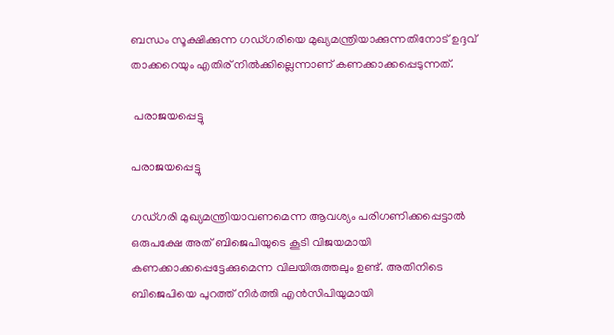ബന്ധം സൂക്ഷിക്കുന്ന ഗഡ്ഗരിയെ മുഖ്യമന്ത്രിയാക്കുന്നതിനോട് ഉദ്ദവ് താക്കറെയും എതിര് നില്‍ക്കില്ലെന്നാണ് കണക്കാക്കപ്പെടുന്നത്.

 പരാജയപ്പെട്ടു

പരാജയപ്പെട്ടു

ഗഡ്ഗരി മുഖ്യമന്ത്രിയാവണമെന്ന ആവശ്യം പരിഗണിക്കപ്പെട്ടാല്‍ ഒരുപക്ഷേ അത് ബിജെപിയുടെ കൂടി വിജയമായി കണക്കാക്കപ്പെട്ടേക്കുമെന്ന വിലയിരുത്തലും ഉണ്ട്. അതിനിടെ ബിജെപിയെ പുറത്ത് നിര്‍ത്തി എന്‍സിപിയുമായി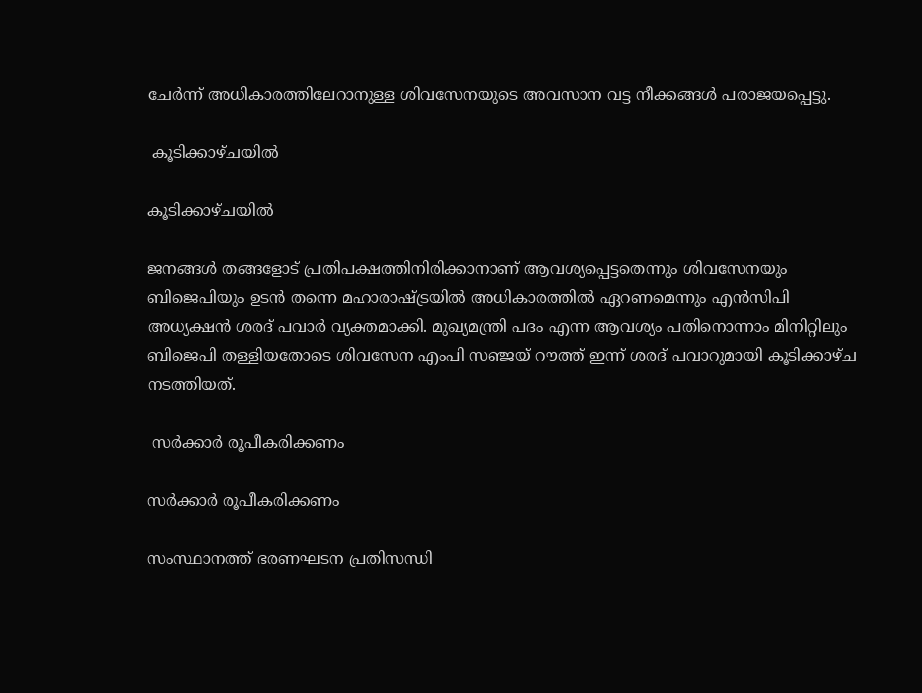ചേര്‍ന്ന് അധികാരത്തിലേറാനുള്ള ശിവസേനയുടെ അവസാന വട്ട നീക്കങ്ങള്‍ പരാജയപ്പെട്ടു.

 കൂടിക്കാഴ്ചയില്‍

കൂടിക്കാഴ്ചയില്‍

ജനങ്ങള്‍ തങ്ങളോട് പ്രതിപക്ഷത്തിനിരിക്കാനാണ് ആവശ്യപ്പെട്ടതെന്നും ശിവസേനയും ബിജെപിയും ഉടന്‍ തന്നെ മഹാരാഷ്ട്രയില്‍ അധികാരത്തില്‍ ഏറണമെന്നും എന്‍സിപി അധ്യക്ഷന്‍ ശരദ് പവാര്‍ വ്യക്തമാക്കി. മുഖ്യമന്ത്രി പദം എന്ന ആവശ്യം പതിനൊന്നാം മിനിറ്റിലും ബിജെപി തള്ളിയതോടെ ശിവസേന എംപി സഞ്ജയ് റൗത്ത് ഇന്ന് ശരദ് പവാറുമായി കൂടിക്കാഴ്ച നടത്തിയത്.

 സര്‍ക്കാര്‍ രൂപീകരിക്കണം

സര്‍ക്കാര്‍ രൂപീകരിക്കണം

സംസ്ഥാനത്ത് ഭരണഘടന പ്രതിസന്ധി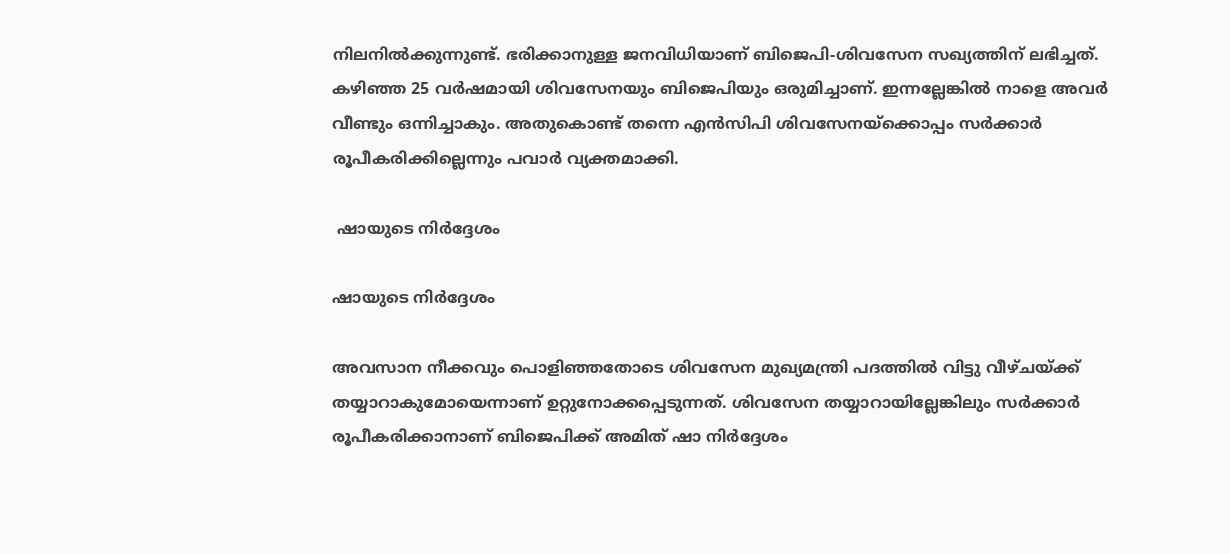നിലനില്‍ക്കുന്നുണ്ട്. ഭരിക്കാനുള്ള ജനവിധിയാണ് ബിജെപി-ശിവസേന സഖ്യത്തിന് ലഭിച്ചത്. കഴിഞ്ഞ 25 വര്‍ഷമായി ശിവസേനയും ബിജെപിയും ഒരുമിച്ചാണ്. ഇന്നല്ലേങ്കില്‍ നാളെ അവര്‍ വീണ്ടും ഒന്നിച്ചാകും. അതുകൊണ്ട് തന്നെ എന്‍സിപി ശിവസേനയ്ക്കൊപ്പം സര്‍ക്കാര്‍ രൂപീകരിക്കില്ലെന്നും പവാര്‍ വ്യക്തമാക്കി.

 ഷായുടെ നിര്‍ദ്ദേശം

ഷായുടെ നിര്‍ദ്ദേശം

അവസാന നീക്കവും പൊളിഞ്ഞതോടെ ശിവസേന മുഖ്യമന്ത്രി പദത്തില്‍ വിട്ടു വീഴ്ചയ്ക്ക് തയ്യാറാകുമോയെന്നാണ് ഉറ്റുനോക്കപ്പെടുന്നത്. ശിവസേന തയ്യാറായില്ലേങ്കിലും സര്‍ക്കാര്‍ രൂപീകരിക്കാനാണ് ബിജെപിക്ക് അമിത് ഷാ നിര്‍ദ്ദേശം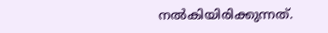നല്‍കിയിരിക്കുന്നത്.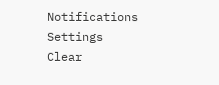Notifications
Settings
Clear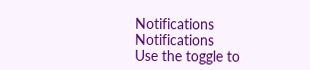Notifications
Notifications
Use the toggle to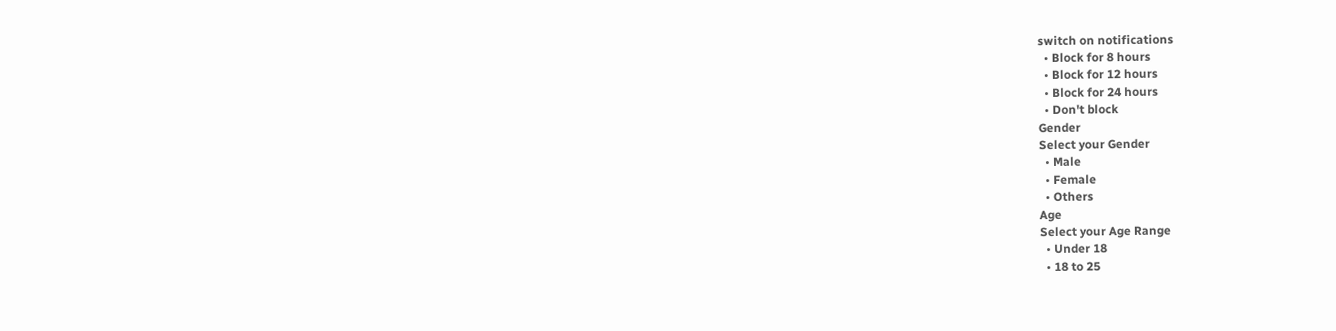switch on notifications
  • Block for 8 hours
  • Block for 12 hours
  • Block for 24 hours
  • Don't block
Gender
Select your Gender
  • Male
  • Female
  • Others
Age
Select your Age Range
  • Under 18
  • 18 to 25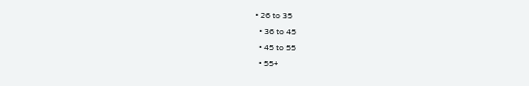• 26 to 35
  • 36 to 45
  • 45 to 55
  • 55+